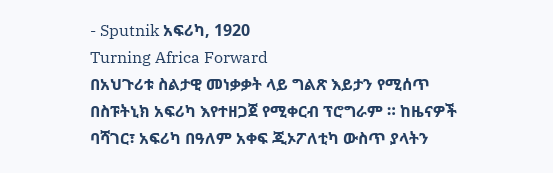- Sputnik አፍሪካ, 1920
Turning Africa Forward
በአህጉሪቱ ስልታዊ መነቃቃት ላይ ግልጽ እይታን የሚሰጥ በስፑትኒክ አፍሪካ እየተዘጋጀ የሚቀርብ ፕሮግራም ። ከዜናዎች ባሻገር፣ አፍሪካ በዓለም አቀፍ ጂኦፖለቲካ ውስጥ ያላትን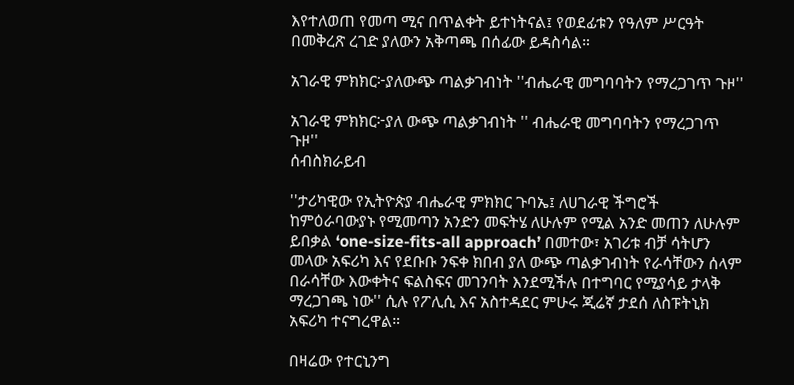እየተለወጠ የመጣ ሚና በጥልቀት ይተነትናል፤ የወደፊቱን የዓለም ሥርዓት በመቅረጽ ረገድ ያለውን አቅጣጫ በሰፊው ይዳስሳል።

አገራዊ ምክክር፦ያለውጭ ጣልቃገብነት ''ብሔራዊ መግባባትን የማረጋገጥ ጉዞ''

አገራዊ ምክክር፦ያለ ውጭ ጣልቃገብነት '' ብሔራዊ መግባባትን የማረጋገጥ ጉዞ''
ሰብስክራይብ

''ታሪካዊው የኢትዮጵያ ብሔራዊ ምክክር ጉባኤ፤ ለሀገራዊ ችግሮች ከምዕራባውያኑ የሚመጣን አንድን መፍትሄ ለሁሉም የሚል አንድ መጠን ለሁሉም ይበቃል ‘one-size-fits-all approach’ በመተው፣ አገሪቱ ብቻ ሳትሆን መላው አፍሪካ እና የደቡቡ ንፍቀ ክበብ ያለ ውጭ ጣልቃገብነት የራሳቸውን ሰላም በራሳቸው እውቀትና ፍልስፍና መገንባት እንደሚችሉ በተግባር የሚያሳይ ታላቅ ማረጋገጫ ነው'' ሲሉ የፖሊሲ እና አስተዳደር ምሁሩ ጂሬኛ ታደሰ ለስፑትኒክ አፍሪካ ተናግረዋል።

በዛሬው የተርኒንግ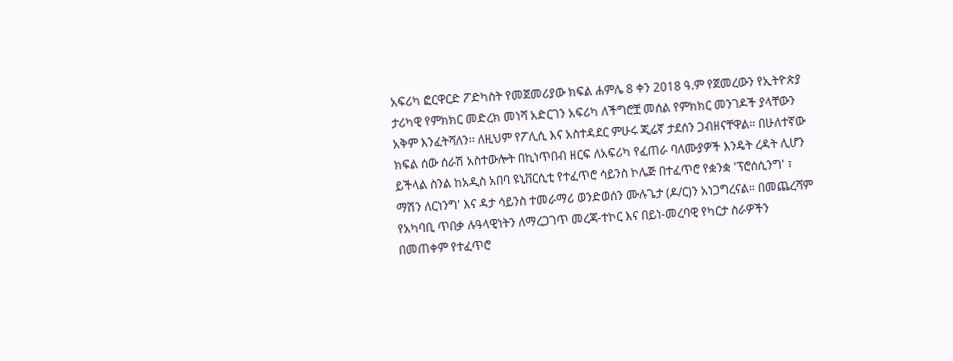አፍሪካ ፎርዋርድ ፖድካስት የመጀመሪያው ክፍል ሐምሌ 8 ቀን 2018 ዓ.ም የጀመረውን የኢትዮጵያ ታሪካዊ የምክክር መድረክ መነሻ አድርገን አፍሪካ ለችግሮቿ መሰል የምክክር መንገዶች ያላቸውን አቅም እንፈትሻለን፡፡ ለዚህም የፖሊሲ እና አስተዳደር ምሁሩ ጂሬኛ ታደሰን ጋብዘናቸዋል። በሁለተኛው ክፍል ሰው ሰራሽ አስተውሎት በኪነጥበብ ዘርፍ ለአፍሪካ የፈጠራ ባለሙያዎች እንዴት ረዳት ሊሆን ይችላል ስንል ከአዲስ አበባ ዩኒቨርሲቲ የተፈጥሮ ሳይንስ ኮሌጅ በተፈጥሮ የቋንቋ 'ፕሮሰሲንግ' ፣ ማሽን ለርነንግ' እና ዳታ ሳይንስ ተመራማሪ ወንድወሰን ሙሉጌታ (ዶ/ር)ን አነጋግረናል። በመጨረሻም የአካባቢ ጥበቃ ሉዓላዊነትን ለማረጋገጥ መረጃ-ተኮር እና በይነ-መረባዊ የካርታ ስራዎችን በመጠቀም የተፈጥሮ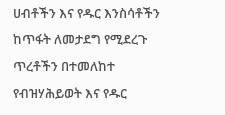ሀብቶችን እና የዱር እንስሳቶችን ከጥፋት ለመታደግ የሚደረጉ ጥረቶችን በተመለከተ የብዝሃሕይወት እና የዱር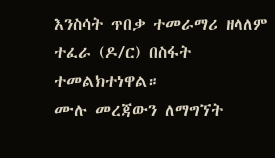እንስሳት ጥበቃ ተመራማሪ ዘላለም ተፈራ (ዶ/ር) በስፋት ተመልክተነዋል።
ሙሉ መረጃውን ለማግኘት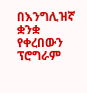በእንግሊዝኛ ቋንቋ የቀረበውን ፕሮግራም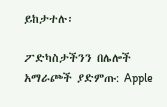ይከታተሉ፡

ፖድካስታችንን በሌሎች አማራጮች ያድምጡ: Apple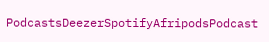PodcastsDeezerSpotifyAfripodsPodcast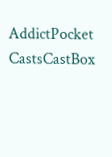AddictPocket CastsCastBox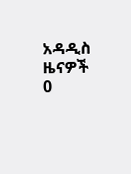አዳዲስ ዜናዎች
0